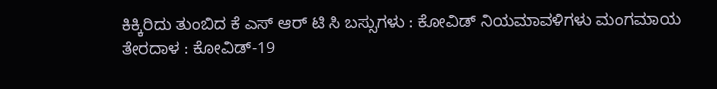ಕಿಕ್ಕಿರಿದು ತುಂಬಿದ ಕೆ ಎಸ್‍ ಆರ್‍ ಟಿ ಸಿ ಬಸ್ಸುಗಳು : ಕೋವಿಡ್ ನಿಯಮಾವಳಿಗಳು ಮಂಗಮಾಯ
ತೇರದಾಳ : ಕೋವಿಡ್-19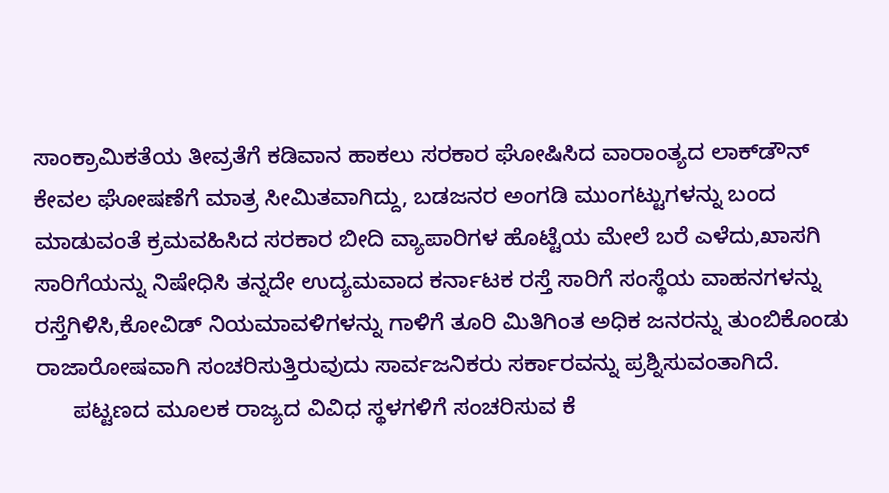ಸಾಂಕ್ರಾಮಿಕತೆಯ ತೀವ್ರತೆಗೆ ಕಡಿವಾನ ಹಾಕಲು ಸರಕಾರ ಘೋಷಿಸಿದ ವಾರಾಂತ್ಯದ ಲಾಕ್‍ಡೌನ್ ಕೇವಲ ಘೋಷಣೆಗೆ ಮಾತ್ರ ಸೀಮಿತವಾಗಿದ್ದು, ಬಡಜನರ ಅಂಗಡಿ ಮುಂಗಟ್ಟುಗಳನ್ನು ಬಂದ ಮಾಡುವಂತೆ ಕ್ರಮವಹಿಸಿದ ಸರಕಾರ ಬೀದಿ ವ್ಯಾಪಾರಿಗಳ ಹೊಟ್ಟೆಯ ಮೇಲೆ ಬರೆ ಎಳೆದು,ಖಾಸಗಿ ಸಾರಿಗೆಯನ್ನು ನಿಷೇಧಿಸಿ ತನ್ನದೇ ಉದ್ಯಮವಾದ ಕರ್ನಾಟಕ ರಸ್ತೆ ಸಾರಿಗೆ ಸಂಸ್ಥೆಯ ವಾಹನಗಳನ್ನು ರಸ್ತೆಗಿಳಿಸಿ,ಕೋವಿಡ್ ನಿಯಮಾವಳಿಗಳನ್ನು ಗಾಳಿಗೆ ತೂರಿ ಮಿತಿಗಿಂತ ಅಧಿಕ ಜನರನ್ನು ತುಂಬಿಕೊಂಡು ರಾಜಾರೋಷವಾಗಿ ಸಂಚರಿಸುತ್ತಿರುವುದು ಸಾರ್ವಜನಿಕರು ಸರ್ಕಾರವನ್ನು ಪ್ರಶ್ನಿಸುವಂತಾಗಿದೆ.
      ಪಟ್ಟಣದ ಮೂಲಕ ರಾಜ್ಯದ ವಿವಿಧ ಸ್ಥಳಗಳಿಗೆ ಸಂಚರಿಸುವ ಕೆ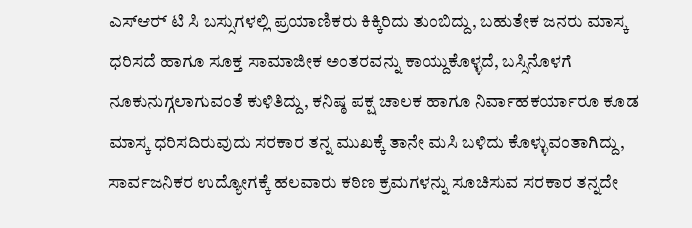ಎಸ್‍ಆರ್‍ ಟಿ ಸಿ ಬಸ್ಸುಗಳಲ್ಲಿ ಪ್ರಯಾಣಿಕರು ಕಿಕ್ಕಿರಿದು ತುಂಬಿದ್ದು, ಬಹುತೇಕ ಜನರು ಮಾಸ್ಕ ಧರಿಸದೆ ಹಾಗೂ ಸೂಕ್ತ ಸಾಮಾಜೀಕ ಅಂತರವನ್ನು ಕಾಯ್ದುಕೊಳ್ಳದೆ, ಬಸ್ಸಿನೊಳಗೆ ನೂಕುನುಗ್ಗಲಾಗುವಂತೆ ಕುಳಿತಿದ್ದು, ಕನಿಷ್ಠ ಪಕ್ಷ ಚಾಲಕ ಹಾಗೂ ನಿರ್ವಾಹಕರ್ಯಾರೂ ಕೂಡ ಮಾಸ್ಕ ಧರಿಸದಿರುವುದು ಸರಕಾರ ತನ್ನ ಮುಖಕ್ಕೆ ತಾನೇ ಮಸಿ ಬಳಿದು ಕೊಳ್ಳುವಂತಾಗಿದ್ದು, ಸಾರ್ವಜನಿಕರ ಉದ್ಯೋಗಕ್ಕೆ ಹಲವಾರು ಕಠಿಣ ಕ್ರಮಗಳನ್ನು ಸೂಚಿಸುವ ಸರಕಾರ ತನ್ನದೇ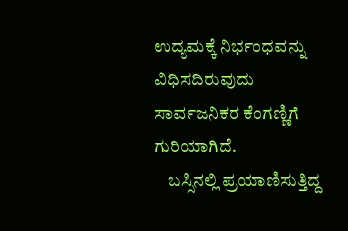ಉದ್ಯಮಕ್ಕೆ ನಿರ್ಭಂಧವನ್ನು ವಿಧಿಸದಿರುವುದು ಸಾರ್ವಜನಿಕರ ಕೆಂಗಣ್ಣಿಗೆ ಗುರಿಯಾಗಿದೆ.
    ಬಸ್ಸಿನಲ್ಲಿ ಪ್ರಯಾಣಿಸುತ್ತಿದ್ದ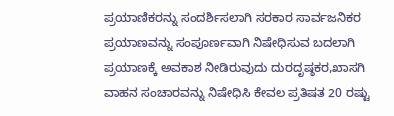ಪ್ರಯಾಣಿಕರನ್ನು ಸಂದರ್ಶಿಸಲಾಗಿ ಸರಕಾರ ಸಾರ್ವಜನಿಕರ ಪ್ರಯಾಣವನ್ನು ಸಂಪೂರ್ಣವಾಗಿ ನಿಷೇಧಿಸುವ ಬದಲಾಗಿ ಪ್ರಯಾಣಕ್ಕೆ ಅವಕಾಶ ನೀಡಿರುವುದು ದುರದೃಷ್ಠಕರ,ಖಾಸಗಿ ವಾಹನ ಸಂಚಾರವನ್ನು ನಿಷೇಧಿಸಿ ಕೇವಲ ಪ್ರತಿಷತ 20 ರಷ್ಟು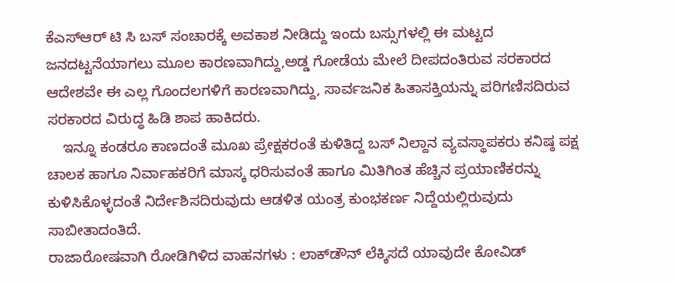ಕೆಎಸ್‍ಆರ್‍ ಟಿ ಸಿ ಬಸ್ ಸಂಚಾರಕ್ಕೆ ಅವಕಾಶ ನೀಡಿದ್ದು ಇಂದು ಬಸ್ಸುಗಳಲ್ಲಿ ಈ ಮಟ್ಟದ ಜನದಟ್ಟನೆಯಾಗಲು ಮೂಲ ಕಾರಣವಾಗಿದ್ದು,ಅಡ್ಡ ಗೋಡೆಯ ಮೇಲೆ ದೀಪದಂತಿರುವ ಸರಕಾರದ ಆದೇಶವೇ ಈ ಎಲ್ಲ ಗೊಂದಲಗಳಿಗೆ ಕಾರಣವಾಗಿದ್ದು, ಸಾರ್ವಜನಿಕ ಹಿತಾಸಕ್ತಿಯನ್ನು ಪರಿಗಣಿಸದಿರುವ ಸರಕಾರದ ವಿರುದ್ಧ ಹಿಡಿ ಶಾಪ ಹಾಕಿದರು.
    ಇನ್ನೂ ಕಂಡರೂ ಕಾಣದಂತೆ ಮೂಖ ಪ್ರೇಕ್ಷಕರಂತೆ ಕುಳಿತಿದ್ದ ಬಸ್ ನಿಲ್ದಾನ ವ್ಯವಸ್ಥಾಪಕರು ಕನಿಷ್ಠ ಪಕ್ಷ ಚಾಲಕ ಹಾಗೂ ನಿರ್ವಾಹಕರಿಗೆ ಮಾಸ್ಕ ಧರಿಸುವಂತೆ ಹಾಗೂ ಮಿತಿಗಿಂತ ಹೆಚ್ಚಿನ ಪ್ರಯಾಣಿಕರನ್ನು ಕುಳಿಸಿಕೊಳ್ಳದಂತೆ ನಿರ್ದೇಶಿಸದಿರುವುದು ಆಡಳಿತ ಯಂತ್ರ ಕುಂಭಕರ್ಣ ನಿದ್ದೆಯಲ್ಲಿರುವುದು ಸಾಬೀತಾದಂತಿದೆ.
ರಾಜಾರೋಷವಾಗಿ ರೋಡಿಗಿಳಿದ ವಾಹನಗಳು : ಲಾಕ್‍ಡೌನ್ ಲೆಕ್ಕಿಸದೆ ಯಾವುದೇ ಕೋವಿಡ್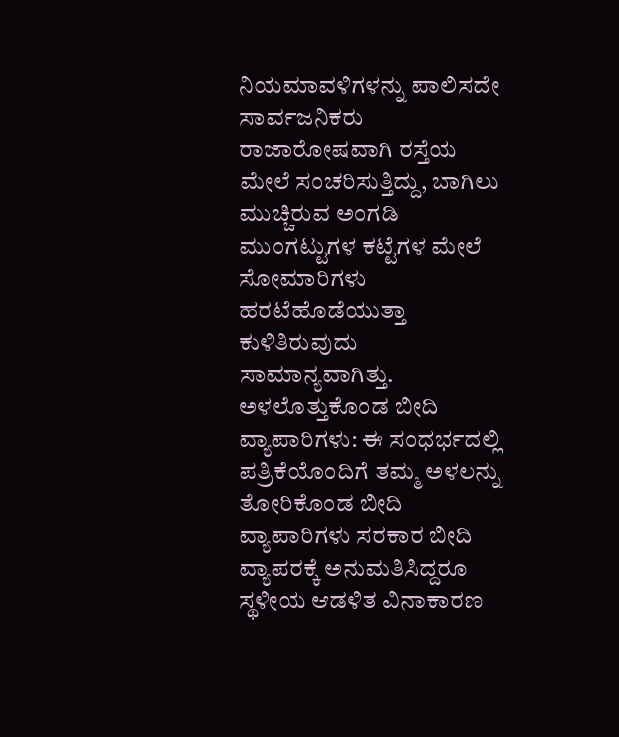ನಿಯಮಾವಳಿಗಳನ್ನು ಪಾಲಿಸದೇ ಸಾರ್ವಜನಿಕರು ರಾಜಾರೋಷವಾಗಿ ರಸ್ತೆಯ ಮೇಲೆ ಸಂಚರಿಸುತ್ತಿದ್ದು, ಬಾಗಿಲು ಮುಚ್ಚಿರುವ ಅಂಗಡಿ ಮುಂಗಟ್ಟುಗಳ ಕಟ್ಟೆಗಳ ಮೇಲೆ ಸೋಮಾರಿಗಳು ಹರಟೆಹೊಡೆಯುತ್ತಾ ಕುಳಿತಿರುವುದು ಸಾಮಾನ್ಯವಾಗಿತ್ತು.
ಅಳಲೊತ್ತುಕೊಂಡ ಬೀದಿ ವ್ಯಾಪಾರಿಗಳು: ಈ ಸಂಧರ್ಭದಲ್ಲಿ ಪತ್ರಿಕೆಯೊಂದಿಗೆ ತಮ್ಮ ಅಳಲನ್ನು ತೋರಿಕೊಂಡ ಬೀದಿ ವ್ಯಾಪಾರಿಗಳು ಸರಕಾರ ಬೀದಿ ವ್ಯಾಪರಕ್ಕೆ ಅನುಮತಿಸಿದ್ದರೂ ಸ್ಥಳೀಯ ಆಡಳಿತ ವಿನಾಕಾರಣ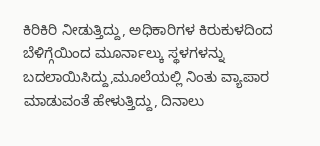ಕಿರಿಕಿರಿ ನೀಡುತ್ತಿದ್ದು, ಅಧಿಕಾರಿಗಳ ಕಿರುಕುಳದಿಂದ ಬೆಳಿಗ್ಗೆಯಿಂದ ಮೂರ್ನಾಲ್ಕು ಸ್ಥಳಗಳನ್ನು ಬದಲಾಯಿಸಿದ್ದು,ಮೂಲೆಯಲ್ಲಿ ನಿಂತು ವ್ಯಾಪಾರ ಮಾಡುವಂತೆ ಹೇಳುತ್ತಿದ್ದು, ದಿನಾಲು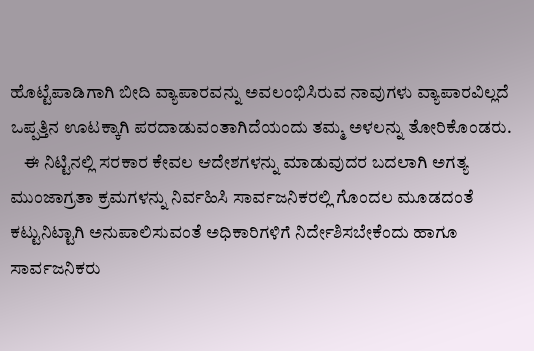ಹೊಟ್ಟೆಪಾಡಿಗಾಗಿ ಬೀದಿ ವ್ಯಾಪಾರವನ್ನು ಅವಲಂಭಿಸಿರುವ ನಾವುಗಳು ವ್ಯಾಪಾರವಿಲ್ಲದೆ ಒಪ್ಪತ್ತಿನ ಊಟಕ್ಕಾಗಿ ಪರದಾಡುವಂತಾಗಿದೆಯಂದು ತಮ್ಮ ಅಳಲನ್ನು ತೋರಿಕೊಂಡರು.
    ಈ ನಿಟ್ಟಿನಲ್ಲಿ ಸರಕಾರ ಕೇವಲ ಆದೇಶಗಳನ್ನು ಮಾಡುವುದರ ಬದಲಾಗಿ ಅಗತ್ಯ ಮುಂಜಾಗ್ರತಾ ಕ್ರಮಗಳನ್ನು ನಿರ್ವಹಿಸಿ ಸಾರ್ವಜನಿಕರಲ್ಲಿ ಗೊಂದಲ ಮೂಡದಂತೆ ಕಟ್ಟುನಿಟ್ಟಾಗಿ ಅನುಪಾಲಿಸುವಂತೆ ಅಧಿಕಾರಿಗಳಿಗೆ ನಿರ್ದೇಶಿಸಬೇಕೆಂದು ಹಾಗೂ ಸಾರ್ವಜನಿಕರು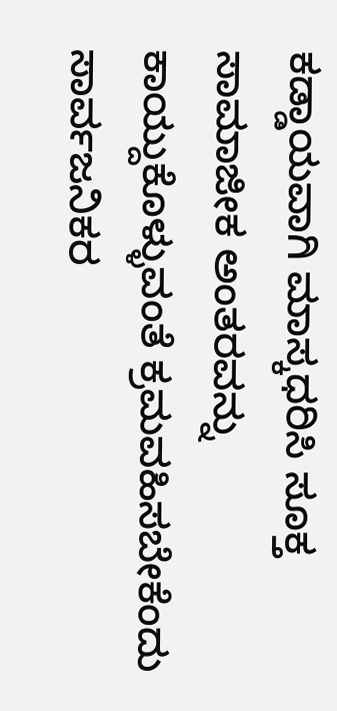ಕಡ್ಡಾಯವಾಗಿ ಮಾಸ್ಕಧರಿಸಿ ಸೂಕ್ತ ಸಾಮಾಜೀಕ ಅಂತರವನ್ನು ಕಾಯ್ದುಕೊಳ್ಳುವಂತೆ ಕ್ರಮವಹಿಸಬೇಕೆಂದು ಸಾರ್ವಜನಿಕರ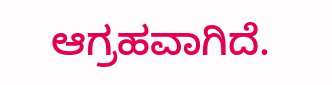ಆಗ್ರಹವಾಗಿದೆ.